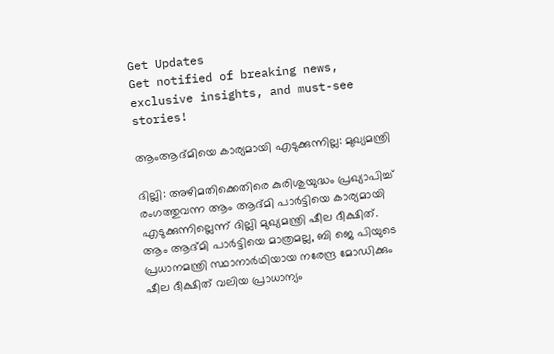Get Updates
Get notified of breaking news, exclusive insights, and must-see stories!

ആംആദ്മിയെ കാര്യമായി എടുക്കുന്നില്ല: മുഖ്യമന്ത്രി

ദില്ലി: അഴിമതിക്കെതിരെ കുരിശുയുദ്ധം പ്രഖ്യാപിച്ച് രംഗത്തുവന്ന ആം ആദ്മി പാര്‍ട്ടിയെ കാര്യമായി എടുക്കുന്നില്ലെന്ന് ദില്ലി മുഖ്യമന്ത്രി ഷീല ദീക്ഷിത്. ആം ആദ്മി പാര്‍ട്ടിയെ മാത്രമല്ല, ബി ജെ പിയുടെ പ്രധാനമന്ത്രി സ്ഥാനാര്‍ഥിയായ നരേന്ദ്ര മോഡിക്കും ഷീല ദീക്ഷിത് വലിയ പ്രാധാന്യം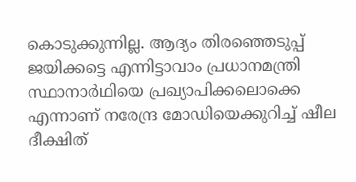കൊടുക്കുന്നില്ല. ആദ്യം തിരഞ്ഞെടുപ്പ് ജയിക്കട്ടെ എന്നിട്ടാവാം പ്രധാനമന്ത്രി സ്ഥാനാര്‍ഥിയെ പ്രഖ്യാപിക്കലൊക്കെ എന്നാണ് നരേന്ദ്ര മോഡിയെക്കുറിച്ച് ഷീല ദീക്ഷിത്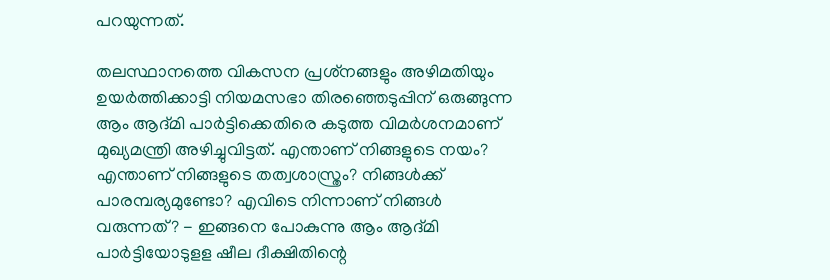പറയുന്നത്.

തലസ്ഥാനത്തെ വികസന പ്രശ്‌നങ്ങളും അഴിമതിയും ഉയര്‍ത്തിക്കാട്ടി നിയമസഭാ തിരഞ്ഞെടുപ്പിന് ഒരുങ്ങുന്ന ആം ആദ്മി പാര്‍ട്ടിക്കെതിരെ കടുത്ത വിമര്‍ശനമാണ് മുഖ്യമന്ത്രി അഴിച്ചുവിട്ടത്. എന്താണ് നിങ്ങളുടെ നയം? എന്താണ് നിങ്ങളുടെ തത്വശാസ്ത്രം? നിങ്ങള്‍ക്ക് പാരമ്പര്യമുണ്ടോ? എവിടെ നിന്നാണ് നിങ്ങള്‍ വരുന്നത്? - ഇങ്ങനെ പോകുന്നു ആം ആദ്മി പാര്‍ട്ടിയോടുളള ഷീല ദീക്ഷിതിന്റെ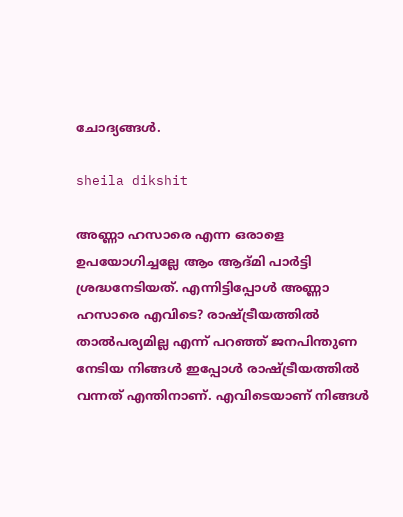ചോദ്യങ്ങള്‍.

sheila dikshit

അണ്ണാ ഹസാരെ എന്ന ഒരാളെ ഉപയോഗിച്ചല്ലേ ആം ആദ്മി പാര്‍ട്ടി ശ്രദ്ധനേടിയത്. എന്നിട്ടിപ്പോള്‍ അണ്ണാ ഹസാരെ എവിടെ? രാഷ്ട്രീയത്തില്‍ താല്‍പര്യമില്ല എന്ന് പറഞ്ഞ് ജനപിന്തുണ നേടിയ നിങ്ങള്‍ ഇപ്പോള്‍ രാഷ്ട്രീയത്തില്‍ വന്നത് എന്തിനാണ്. എവിടെയാണ് നിങ്ങള്‍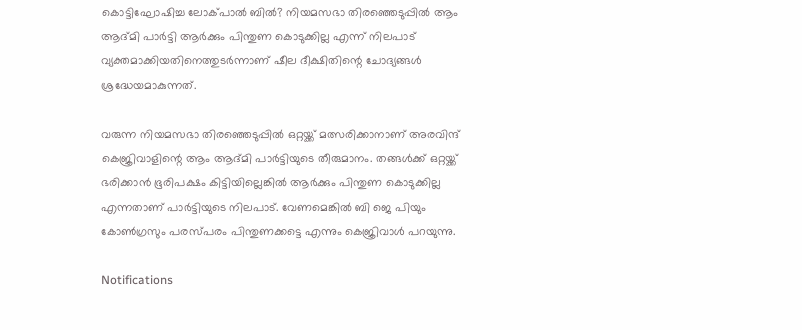കൊട്ടിഘോഷിച്ച ലോക്പാല്‍ ബില്‍? നിയമസഭാ തിരഞ്ഞെടുപ്പില്‍ ആം ആദ്മി പാര്‍ട്ടി ആര്‍ക്കും പിന്തുണ കൊടുക്കില്ല എന്ന് നിലപാട് വ്യക്തമാക്കിയതിനെത്തുടര്‍ന്നാണ് ഷീല ദീക്ഷിതിന്റെ ചോദ്യങ്ങള്‍ ശ്രദ്ധേയമാകുന്നത്.

വരുന്ന നിയമസഭാ തിരഞ്ഞെടുപ്പില്‍ ഒറ്റയ്ക്ക് മത്സരിക്കാനാണ് അരവിന്ദ് കെജ്രിവാളിന്റെ ആം ആദ്മി പാര്‍ട്ടിയുടെ തീരുമാനം. തങ്ങള്‍ക്ക് ഒറ്റയ്ക്ക് ഭരിക്കാന്‍ ഭൂരിപക്ഷം കിട്ടിയില്ലെങ്കില്‍ ആര്‍ക്കും പിന്തുണ കൊടുക്കില്ല എന്നതാണ് പാര്‍ട്ടിയുടെ നിലപാട്. വേണമെങ്കില്‍ ബി ജെ പിയും കോണ്‍ഗ്രസും പരസ്പരം പിന്തുണക്കട്ടെ എന്നും കെജ്രിവാള്‍ പറയുന്നു.

Notifications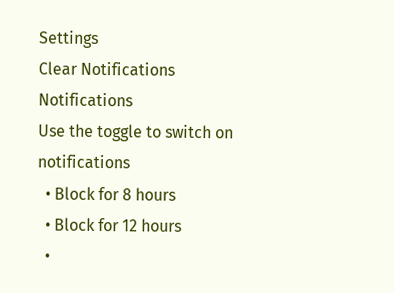Settings
Clear Notifications
Notifications
Use the toggle to switch on notifications
  • Block for 8 hours
  • Block for 12 hours
  •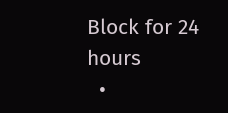Block for 24 hours
  •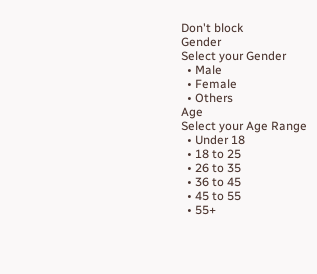Don't block
Gender
Select your Gender
  • Male
  • Female
  • Others
Age
Select your Age Range
  • Under 18
  • 18 to 25
  • 26 to 35
  • 36 to 45
  • 45 to 55
  • 55+